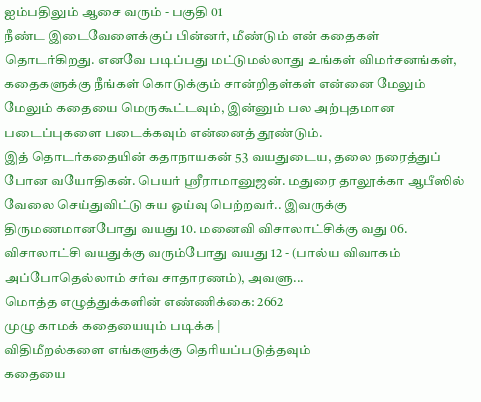ஐம்பதிலும் ஆசை வரும் - பகுதி 01
நீண்ட இடைவேளைக்குப் பின்னர், மீண்டும் என் கதைகள் தொடர்கிறது. எனவே படிப்பது மட்டுமல்லாது உங்கள் விமர்சனங்கள், கதைகளுக்கு நீங்கள் கொடுக்கும் சான்றிதள்கள் என்னை மேலும் மேலும் கதையை மெருகூட்டவும், இன்னும் பல அற்புதமான படைப்புகளை படைக்கவும் என்னைத் தூண்டும்.
இத் தொடர்கதையின் கதாநாயகன் 53 வயதுடைய, தலை நரைத்துப் போன வயோதிகன். பெயர் ஸ்ரீராமானுஜன். மதுரை தாலூக்கா ஆபீஸில் வேலை செய்துவிட்டு சுய ஓய்வு பெற்றவர்.. இவருக்கு திருமணமானபோது வயது 10. மனைவி விசாலாட்சிக்கு வது 06. விசாலாட்சி வயதுக்கு வரும்போது வயது 12 - (பால்ய விவாகம் அப்போதெல்லாம் சர்வ சாதாரணம்), அவளு...
மொத்த எழுத்துக்களின் எண்ணிக்கை: 2662
முழு காமக் கதையையும் படிக்க |
விதிமீறல்களை எங்களுக்கு தெரியப்படுத்தவும்
கதையை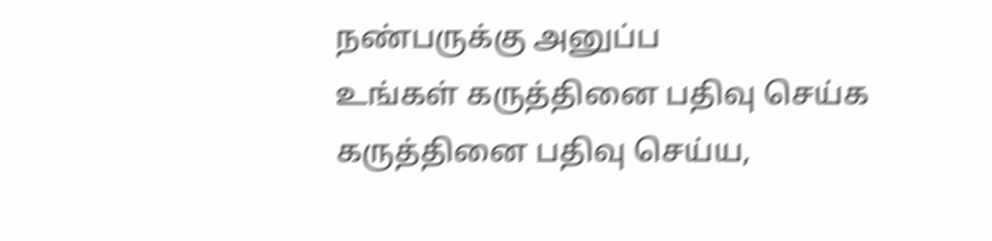நண்பருக்கு அனுப்ப
உங்கள் கருத்தினை பதிவு செய்க
கருத்தினை பதிவு செய்ய,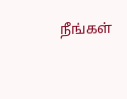நீங்கள்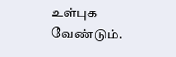உள்புக வேண்டும்.